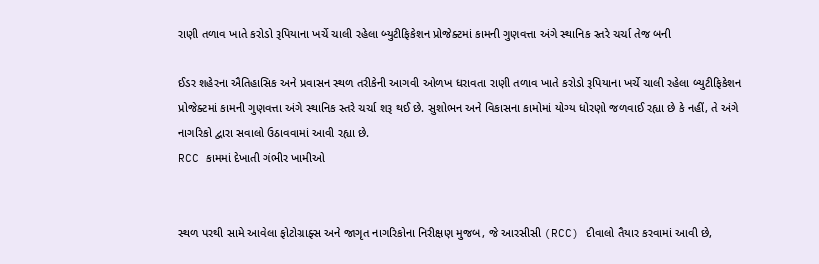રાણી તળાવ ખાતે કરોડો રૂપિયાના ખર્ચે ચાલી રહેલા બ્યુટીફિકેશન પ્રોજેક્ટમાં કામની ગુણવત્તા અંગે સ્થાનિક સ્તરે ચર્ચા તેજ બની

ઈડર શહેરના ઐતિહાસિક અને પ્રવાસન સ્થળ તરીકેની આગવી ઓળખ ધરાવતા રાણી તળાવ ખાતે કરોડો રૂપિયાના ખર્ચે ચાલી રહેલા બ્યુટીફિકેશન પ્રોજેક્ટમાં કામની ગુણવત્તા અંગે સ્થાનિક સ્તરે ચર્ચા શરૂ થઈ છે. સુશોભન અને વિકાસના કામોમાં યોગ્ય ધોરણો જળવાઈ રહ્યા છે કે નહીં, તે અંગે નાગરિકો દ્વારા સવાલો ઉઠાવવામાં આવી રહ્યા છે.
RCC કામમાં દેખાતી ગંભીર ખામીઓ


સ્થળ પરથી સામે આવેલા ફોટોગ્રાફ્સ અને જાગૃત નાગરિકોના નિરીક્ષણ મુજબ, જે આરસીસી (RCC) દીવાલો તૈયાર કરવામાં આવી છે,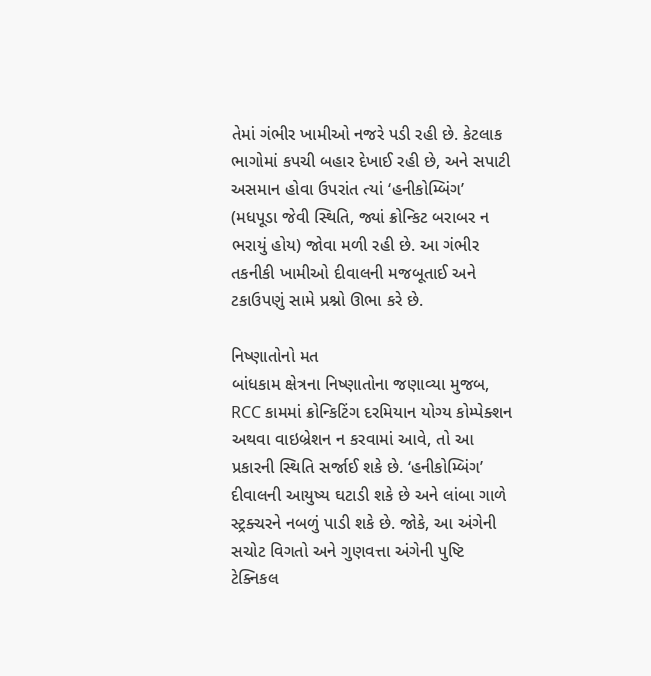તેમાં ગંભીર ખામીઓ નજરે પડી રહી છે. કેટલાક ભાગોમાં કપચી બહાર દેખાઈ રહી છે, અને સપાટી અસમાન હોવા ઉપરાંત ત્યાં ‘હનીકોમ્બિંગ’ (મધપૂડા જેવી સ્થિતિ, જ્યાં ક્રોન્કિટ બરાબર ન ભરાયું હોય) જોવા મળી રહી છે. આ ગંભીર તકનીકી ખામીઓ દીવાલની મજબૂતાઈ અને ટકાઉપણું સામે પ્રશ્નો ઊભા કરે છે.

નિષ્ણાતોનો મત
બાંધકામ ક્ષેત્રના નિષ્ણાતોના જણાવ્યા મુજબ, RCC કામમાં ક્રોન્કિટિંગ દરમિયાન યોગ્ય કોમ્પેક્શન અથવા વાઇબ્રેશન ન કરવામાં આવે, તો આ પ્રકારની સ્થિતિ સર્જાઈ શકે છે. ‘હનીકોમ્બિંગ’ દીવાલની આયુષ્ય ઘટાડી શકે છે અને લાંબા ગાળે સ્ટ્રક્ચરને નબળું પાડી શકે છે. જોકે, આ અંગેની સચોટ વિગતો અને ગુણવત્તા અંગેની પુષ્ટિ ટેક્નિકલ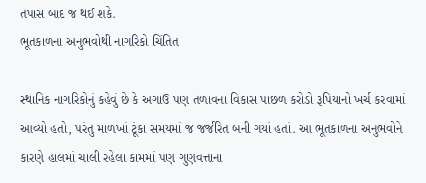તપાસ બાદ જ થઈ શકે.
ભૂતકાળના અનુભવોથી નાગરિકો ચિંતિત

સ્થાનિક નાગરિકોનું કહેવું છે કે અગાઉ પણ તળાવના વિકાસ પાછળ કરોડો રૂપિયાનો ખર્ચ કરવામાં આવ્યો હતો, પરંતુ માળખાં ટૂંકા સમયમાં જ જર્જરિત બની ગયાં હતાં. આ ભૂતકાળના અનુભવોને કારણે હાલમાં ચાલી રહેલા કામમાં પણ ગુણવત્તાના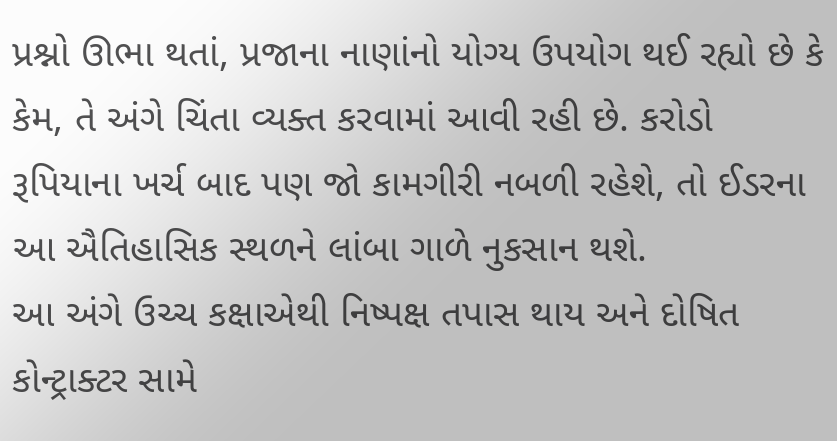પ્રશ્નો ઊભા થતાં, પ્રજાના નાણાંનો યોગ્ય ઉપયોગ થઈ રહ્યો છે કે કેમ, તે અંગે ચિંતા વ્યક્ત કરવામાં આવી રહી છે. કરોડો રૂપિયાના ખર્ચ બાદ પણ જો કામગીરી નબળી રહેશે, તો ઈડરના આ ઐતિહાસિક સ્થળને લાંબા ગાળે નુકસાન થશે.
આ અંગે ઉચ્ચ કક્ષાએથી નિષ્પક્ષ તપાસ થાય અને દોષિત કોન્ટ્રાક્ટર સામે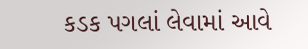કડક પગલાં લેવામાં આવે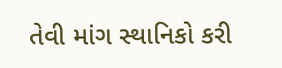તેવી માંગ સ્થાનિકો કરી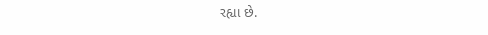રહ્યા છે.